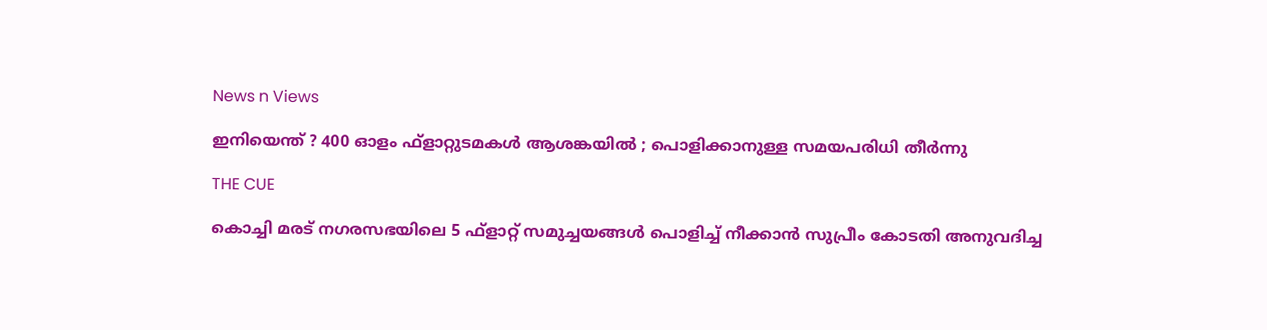News n Views

ഇനിയെന്ത് ? 400 ഓളം ഫ്‌ളാറ്റുടമകള്‍ ആശങ്കയില്‍ ; പൊളിക്കാനുള്ള സമയപരിധി തീര്‍ന്നു

THE CUE

കൊച്ചി മരട് നഗരസഭയിലെ 5 ഫ്ളാറ്റ് സമുച്ചയങ്ങള്‍ പൊളിച്ച് നീക്കാന്‍ സുപ്രീം കോടതി അനുവദിച്ച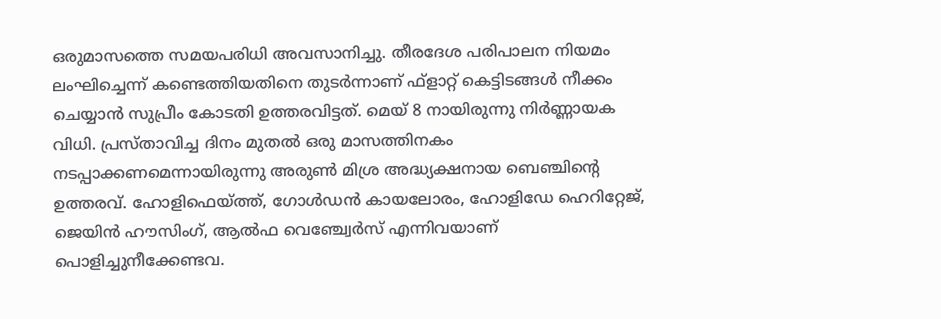ഒരുമാസത്തെ സമയപരിധി അവസാനിച്ചു. തീരദേശ പരിപാലന നിയമം ലംഘിച്ചെന്ന് കണ്ടെത്തിയതിനെ തുടര്‍ന്നാണ് ഫ്‌ളാറ്റ് കെട്ടിടങ്ങള്‍ നീക്കം ചെയ്യാന്‍ സുപ്രീം കോടതി ഉത്തരവിട്ടത്. മെയ് 8 നായിരുന്നു നിര്‍ണ്ണായക വിധി. പ്രസ്താവിച്ച ദിനം മുതല്‍ ഒരു മാസത്തിനകം നടപ്പാക്കണമെന്നായിരുന്നു അരുണ്‍ മിശ്ര അദ്ധ്യക്ഷനായ ബെഞ്ചിന്റെ ഉത്തരവ്. ഹോളിഫെയ്ത്ത്, ഗോള്‍ഡന്‍ കായലോരം, ഹോളിഡേ ഹെറിറ്റേജ്, ജെയിന്‍ ഹൗസിംഗ്, ആല്‍ഫ വെഞ്ച്വേര്‍സ് എന്നിവയാണ് പൊളിച്ചുനീക്കേണ്ടവ.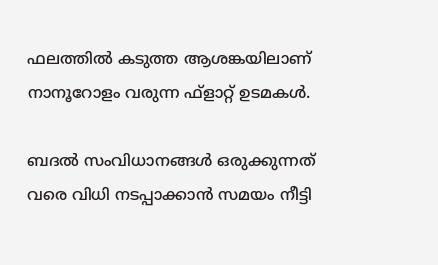ഫലത്തില്‍ കടുത്ത ആശങ്കയിലാണ് നാനൂറോളം വരുന്ന ഫ്‌ളാറ്റ് ഉടമകള്‍.

ബദല്‍ സംവിധാനങ്ങള്‍ ഒരുക്കുന്നത് വരെ വിധി നടപ്പാക്കാന്‍ സമയം നീട്ടി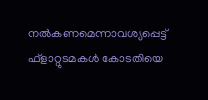നല്‍കണമെന്നാവശ്യപ്പെട്ട് ഫ്ളാറ്റുടമകള്‍ കോടതിയെ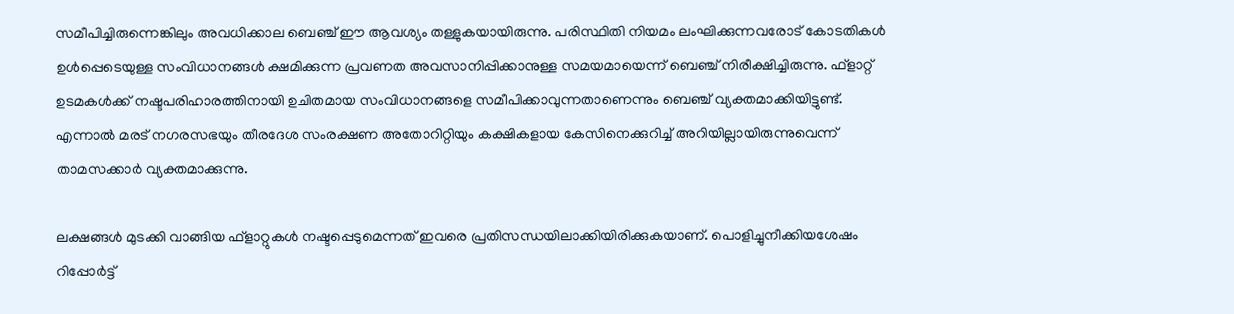സമീപിച്ചിരുന്നെങ്കിലും അവധിക്കാല ബെഞ്ച് ഈ ആവശ്യം തള്ളുകയായിരുന്നു. പരിസ്ഥിതി നിയമം ലംഘിക്കുന്നവരോട് കോടതികള്‍ ഉള്‍പ്പെടെയുള്ള സംവിധാനങ്ങള്‍ ക്ഷമിക്കുന്ന പ്രവണത അവസാനിപ്പിക്കാനുള്ള സമയമായെന്ന് ബെഞ്ച് നിരീക്ഷിച്ചിരുന്നു. ഫ്ളാറ്റ് ഉടമകള്‍ക്ക് നഷ്ടപരിഹാരത്തിനായി ഉചിതമായ സംവിധാനങ്ങളെ സമീപിക്കാവുന്നതാണെന്നും ബെഞ്ച് വ്യക്തമാക്കിയിട്ടുണ്ട്. എന്നാല്‍ മരട് നഗരസഭയും തീരദേശ സംരക്ഷണ അതോറിറ്റിയും കക്ഷികളായ കേസിനെക്കുറിച്ച് അറിയില്ലായിരുന്നുവെന്ന് താമസക്കാര്‍ വ്യക്തമാക്കുന്നു.

ലക്ഷങ്ങള്‍ മുടക്കി വാങ്ങിയ ഫ്‌ളാറ്റുകള്‍ നഷ്ടപ്പെടുമെന്നത് ഇവരെ പ്രതിസന്ധയിലാക്കിയിരിക്കുകയാണ്. പൊളിച്ചുനീക്കിയശേഷം റിപ്പോര്‍ട്ട്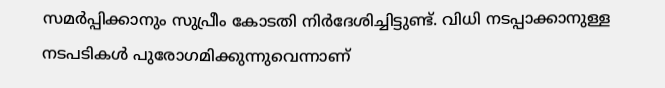സമര്‍പ്പിക്കാനും സുപ്രീം കോടതി നിര്‍ദേശിച്ചിട്ടുണ്ട്. വിധി നടപ്പാക്കാനുള്ള നടപടികള്‍ പുരോഗമിക്കുന്നുവെന്നാണ്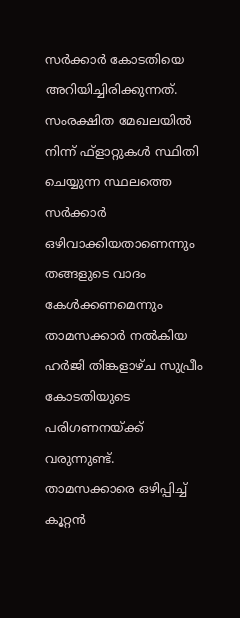സര്‍ക്കാര്‍ കോടതിയെ അറിയിച്ചിരിക്കുന്നത്. സംരക്ഷിത മേഖലയില്‍ നിന്ന് ഫ്‌ളാറ്റുകള്‍ സ്ഥിതി ചെയ്യുന്ന സ്ഥലത്തെ സര്‍ക്കാര്‍ ഒഴിവാക്കിയതാണെന്നും തങ്ങളുടെ വാദം കേള്‍ക്കണമെന്നും താമസക്കാര്‍ നല്‍കിയ ഹര്‍ജി തിങ്കളാഴ്ച സുപ്രീം കോടതിയുടെ പരിഗണനയ്ക്ക് വരുന്നുണ്ട്. താമസക്കാരെ ഒഴിപ്പിച്ച് കൂറ്റന്‍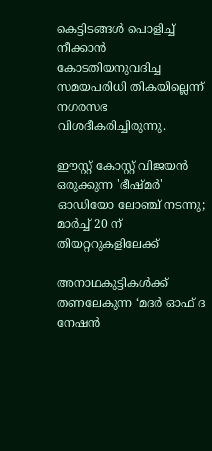കെട്ടിടങ്ങള്‍ പൊളിച്ച് നീക്കാന്‍ കോടതിയനുവദിച്ച സമയപരിധി തികയില്ലെന്ന് നഗരസഭ വിശദീകരിച്ചിരുന്നു.

ഈസ്റ്റ് കോസ്റ്റ് വിജയൻ ഒരുക്കുന്ന 'ഭീഷ്മർ' ഓഡിയോ ലോഞ്ച് നടന്നു; മാർച്ച് 20 ന് തിയറ്ററുകളിലേക്ക്

അനാഥകുട്ടികൾക്ക് തണലേകുന്ന ‘മദർ ഓഫ് ദ നേഷൻ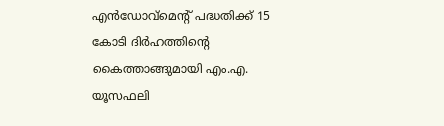എൻഡോവ്മെന്‍റ് പദ്ധതിക്ക് 15 കോടി ദിർഹത്തിൻ്റെ കൈത്താങ്ങുമായി എം.എ. യൂസഫലി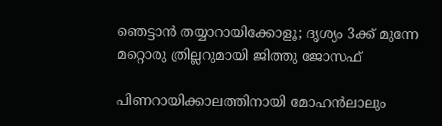ഞെട്ടാൻ തയ്യാറായിക്കോളൂ; ദൃശ്യം 3ക്ക് മുന്നേ മറ്റൊരു ത്രില്ലറുമായി ജിത്തു ജോസഫ്

പിണറായിക്കാലത്തിനായി മോഹന്‍ലാലും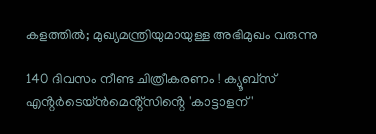കളത്തില്‍; മുഖ്യമന്ത്രിയുമായുള്ള അഭിമുഖം വരുന്നു

140 ദിവസം നീണ്ട ചിത്രീകരണം ! ക്യൂബ്സ് എൻ്റർടെയ്ൻമെൻ്റ്സിൻ്റെ 'കാട്ടാളന് '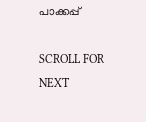പാക്കപ്പ്

SCROLL FOR NEXT